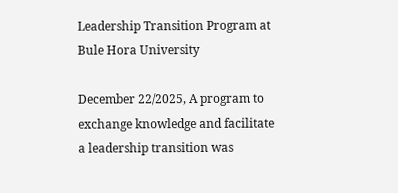Leadership Transition Program at Bule Hora University

December 22/2025, A program to exchange knowledge and facilitate a leadership transition was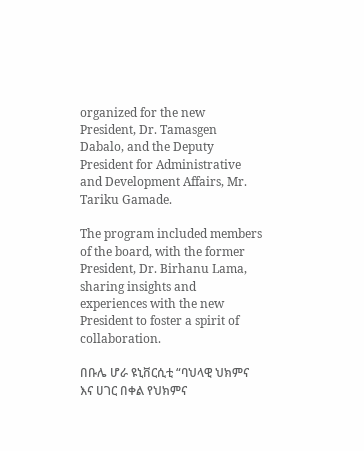organized for the new President, Dr. Tamasgen Dabalo, and the Deputy President for Administrative and Development Affairs, Mr. Tariku Gamade.

The program included members of the board, with the former President, Dr. Birhanu Lama, sharing insights and experiences with the new President to foster a spirit of collaboration.

በቡሌ ሆራ ዩኒቨርሲቲ “ባህላዊ ህክምና እና ሀገር በቀል የህክምና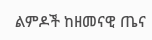ልምዶች ከዘመናዊ ጤና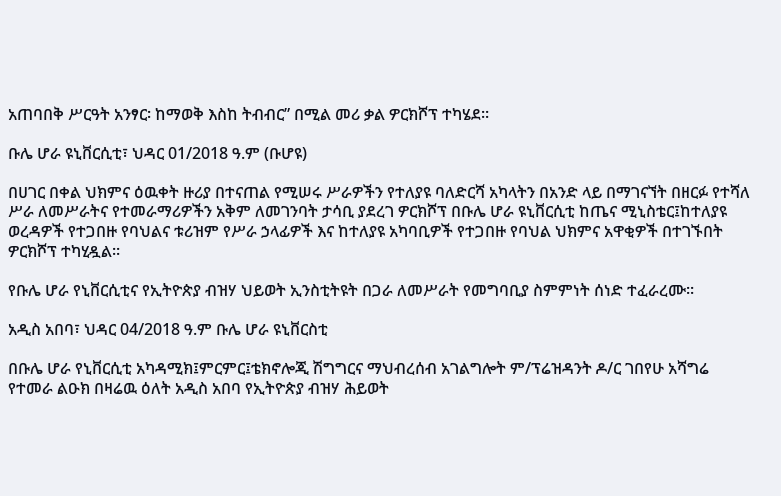አጠባበቅ ሥርዓት አንፃር፡ ከማወቅ እስከ ትብብር” በሚል መሪ ቃል ዎርክሾፕ ተካሄደ፡፡

ቡሌ ሆራ ዩኒቨርሲቲ፣ ህዳር 01/2018 ዓ.ም (ቡሆዩ)

በሀገር በቀል ህክምና ዕዉቀት ዙሪያ በተናጠል የሚሠሩ ሥራዎችን የተለያዩ ባለድርሻ አካላትን በአንድ ላይ በማገናኘት በዘርፉ የተሻለ ሥራ ለመሥራትና የተመራማሪዎችን አቅም ለመገንባት ታሳቢ ያደረገ ዎርክሾፕ በቡሌ ሆራ ዩኒቨርሲቲ ከጤና ሚኒስቴር፤ከተለያዩ ወረዳዎች የተጋበዙ የባህልና ቱሪዝም የሥራ ኃላፊዎች እና ከተለያዩ አካባቢዎች የተጋበዙ የባህል ህክምና አዋቂዎች በተገኙበት ዎርክሾፕ ተካሂዷል፡፡

የቡሌ ሆራ የኒቨርሲቲና የኢትዮጵያ ብዝሃ ህይወት ኢንስቲትዩት በጋራ ለመሥራት የመግባቢያ ስምምነት ሰነድ ተፈራረሙ፡፡

አዲስ አበባ፣ ህዳር 04/2018 ዓ.ም ቡሌ ሆራ ዩኒቨርስቲ

በቡሌ ሆራ የኒቨርሲቲ አካዳሚክ፤ምርምር፤ቴክኖሎጂ ሽግግርና ማህብረሰብ አገልግሎት ም/ፕሬዝዳንት ዶ/ር ገበየሁ አሻግሬ የተመራ ልዑክ በዛሬዉ ዕለት አዲስ አበባ የኢትዮጵያ ብዝሃ ሕይወት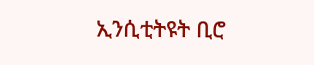ኢንሲቲትዩት ቢሮ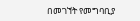በመገኘት የመግባቢያ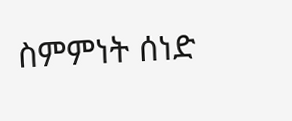ስምምነት ሰነድ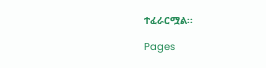ተፈራርሟል፡፡

Pages